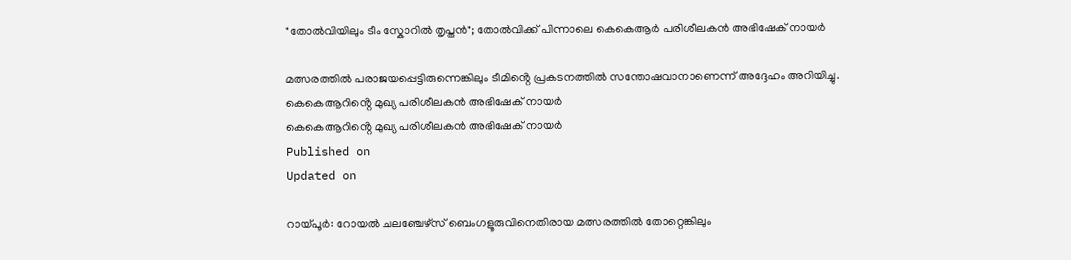"തോൽവിയിലും ടീം സ്കോറിൽ തൃപ്തൻ"; തോൽവിക്ക് പിന്നാലെ കെകെആർ പരിശീലകൻ അഭിഷേക് നായർ

മത്സരത്തിൽ പരാജയപ്പെട്ടിരുന്നെങ്കിലും ടീമിൻ്റെ പ്രകടനത്തിൽ സന്തോഷവാനാണെന്ന് അദ്ദേഹം അറിയിച്ചു.
കെകെആറിൻ്റെ മുഖ്യ പരിശീലകൻ അഭിഷേക് നായർ
കെകെആറിൻ്റെ മുഖ്യ പരിശീലകൻ അഭിഷേക് നായർ
Published on
Updated on

റായ്‌പൂർ: റോയൽ ചലഞ്ചേഴ്സ് ബെംഗളൂരുവിനെതിരായ മത്സരത്തിൽ തോറ്റെങ്കിലും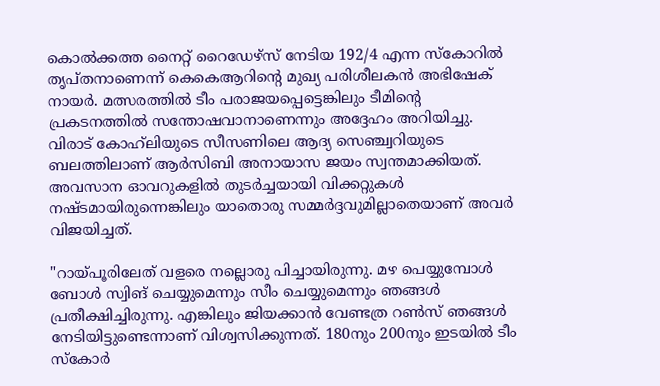കൊൽക്കത്ത നൈറ്റ് റൈഡേഴ്സ് നേടിയ 192/4 എന്ന സ്‌കോറിൽ തൃപ്തനാണെന്ന് കെകെആറിൻ്റെ മുഖ്യ പരിശീലകൻ അഭിഷേക് നായർ. മത്സരത്തിൽ ടീം പരാജയപ്പെട്ടെങ്കിലും ടീമിൻ്റെ പ്രകടനത്തിൽ സന്തോഷവാനാണെന്നും അദ്ദേഹം അറിയിച്ചു. വിരാട് കോഹ്‌ലിയുടെ സീസണിലെ ആദ്യ സെഞ്ച്വറിയുടെ ബലത്തിലാണ് ആർസിബി അനായാസ ജയം സ്വന്തമാക്കിയത്. അവസാന ഓവറുകളിൽ തുടർച്ചയായി വിക്കറ്റുകൾ നഷ്ടമായിരുന്നെങ്കിലും യാതൊരു സമ്മർദ്ദവുമില്ലാതെയാണ് അവർ വിജയിച്ചത്.

"റായ്‌പൂരിലേത് വളരെ നല്ലൊരു പിച്ചായിരുന്നു. മഴ പെയ്യുമ്പോൾ ബോൾ സ്വിങ് ചെയ്യുമെന്നും സീം ചെയ്യുമെന്നും ഞങ്ങൾ പ്രതീക്ഷിച്ചിരുന്നു. എങ്കിലും ജിയക്കാൻ വേണ്ടത്ര റൺസ് ഞങ്ങൾ നേടിയിട്ടുണ്ടെന്നാണ് വിശ്വസിക്കുന്നത്. 180നും 200നും ഇടയിൽ ടീം സ്കോർ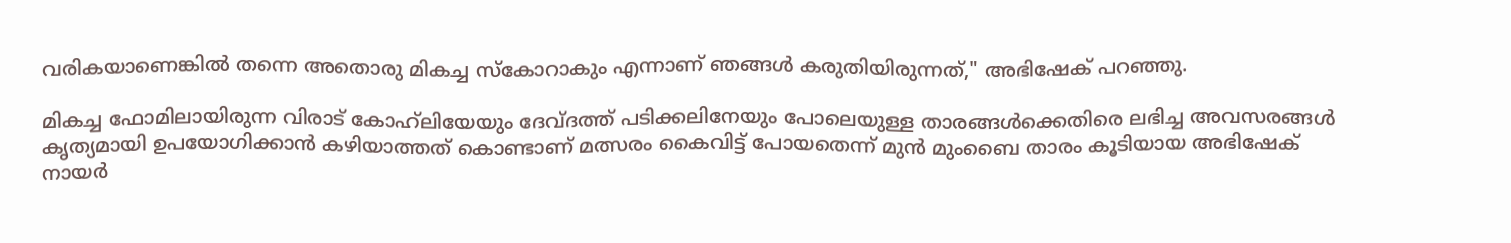വരികയാണെങ്കിൽ തന്നെ അതൊരു മികച്ച സ്കോറാകും എന്നാണ് ഞങ്ങൾ കരുതിയിരുന്നത്," അഭിഷേക് പറഞ്ഞു.

മികച്ച ഫോമിലായിരുന്ന വിരാട് കോഹ്‌ലിയേയും ദേവ്ദത്ത് പടിക്കലിനേയും പോലെയുള്ള താരങ്ങൾക്കെതിരെ ലഭിച്ച അവസരങ്ങൾ കൃത്യമായി ഉപയോഗിക്കാൻ കഴിയാത്തത് കൊണ്ടാണ് മത്സരം കൈവിട്ട് പോയതെന്ന് മുൻ മുംബൈ താരം കൂടിയായ അഭിഷേക് നായർ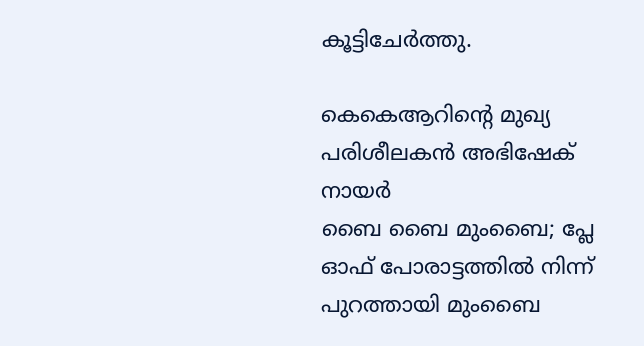കൂട്ടിചേർത്തു.

കെകെആറിൻ്റെ മുഖ്യ പരിശീലകൻ അഭിഷേക് നായർ
ബൈ ബൈ മുംബൈ; പ്ലേ ഓഫ്‌ പോരാട്ടത്തിൽ നിന്ന് പുറത്തായി മുംബൈ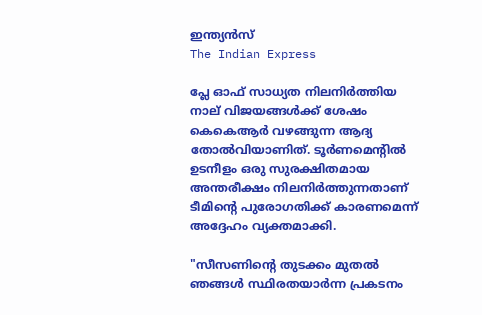ഇന്ത്യൻസ്
The Indian Express

പ്ലേ ഓഫ്‌ സാധ്യത നിലനിർത്തിയ നാല് വിജയങ്ങൾക്ക് ശേഷം കെകെആർ വഴങ്ങുന്ന ആദ്യ തോൽവിയാണിത്. ടൂർണമെൻ്റിൽ ഉടനീളം ഒരു സുരക്ഷിതമായ അന്തരീക്ഷം നിലനിർത്തുന്നതാണ് ടീമിൻ്റെ പുരോഗതിക്ക് കാരണമെന്ന് അദ്ദേഹം വ്യക്തമാക്കി.

"സീസണിൻ്റെ തുടക്കം മുതൽ ഞങ്ങൾ സ്ഥിരതയാർന്ന പ്രകടനം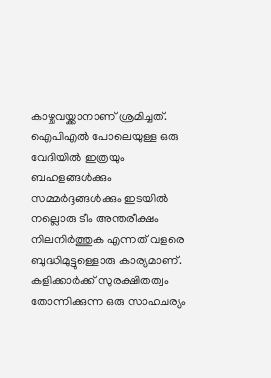കാഴ്ചവയ്ക്കാനാണ് ശ്രമിച്ചത്. ഐപിഎൽ പോലെയുള്ള ഒരു വേദിയിൽ ഇത്രയും ബഹളങ്ങൾക്കും സമ്മർദ്ദങ്ങൾക്കും ഇടയിൽ നല്ലൊരു ടീം അന്തരീക്ഷം നിലനിർത്തുക എന്നത് വളരെ ബുദ്ധിമുട്ടുള്ളൊരു കാര്യമാണ്. കളിക്കാർക്ക് സുരക്ഷിതത്വം തോന്നിക്കുന്ന ഒരു സാഹചര്യം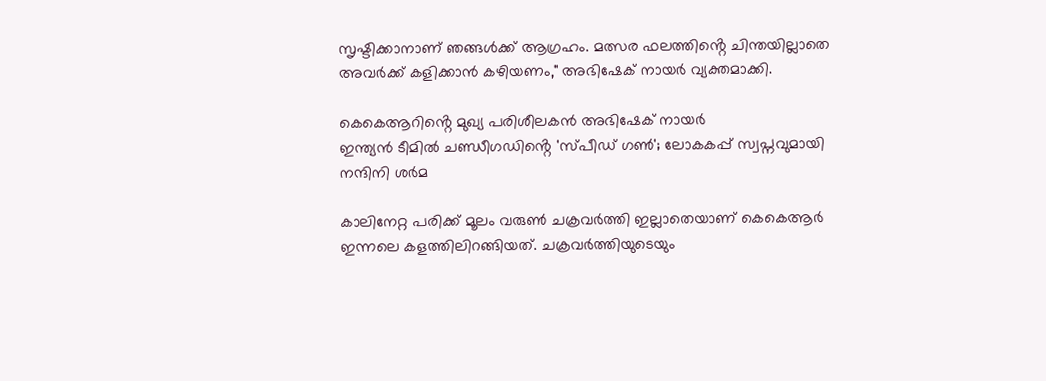സൃഷ്ടിക്കാനാണ് ഞങ്ങൾക്ക് ആഗ്രഹം. മത്സര ഫലത്തിൻ്റെ ചിന്തയില്ലാതെ അവർക്ക് കളിക്കാൻ കഴിയണം," അഭിഷേക് നായർ വ്യക്തമാക്കി.

കെകെആറിൻ്റെ മുഖ്യ പരിശീലകൻ അഭിഷേക് നായർ
ഇന്ത്യൻ ടീമിൽ ചണ്ഡീഗഡിൻ്റെ 'സ്പീഡ് ഗൺ'; ലോകകപ്പ് സ്വപ്നവുമായി നന്ദിനി ശർമ

കാലിനേറ്റ പരിക്ക് മൂലം വരുൺ ചക്രവർത്തി ഇല്ലാതെയാണ് കെകെആർ ഇന്നലെ കളത്തിലിറങ്ങിയത്. ചക്രവർത്തിയുടെയും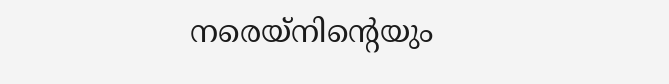നരെയ്നിൻ്റെയും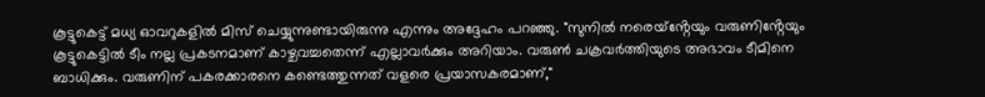കൂട്ടുകെട്ട് മധ്യ ഓവറുകളിൽ മിസ് ചെയ്യുന്നുണ്ടായിരുന്നു എന്നും അദ്ദേഹം പറഞ്ഞു. "സുനിൽ നരെയ്ൻ്റേയും വരുണിൻ്റേയും കൂട്ടുകെട്ടിൽ ടീം നല്ല പ്രകടനമാണ് കാഴ്ചവച്ചതെന്ന് എല്ലാവർക്കും അറിയാം. വരുൺ ചക്രവർത്തിയുടെ അഭാവം ടീമിനെ ബാധിക്കും. വരുണിന് പകരക്കാരനെ കണ്ടെത്തുന്നത് വളരെ പ്രയാസകരമാണ്,"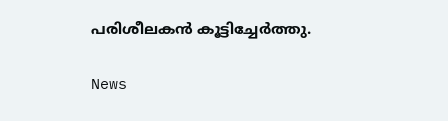പരിശീലകൻ കൂട്ടിച്ചേർത്തു.

News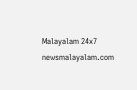Malayalam 24x7
newsmalayalam.com